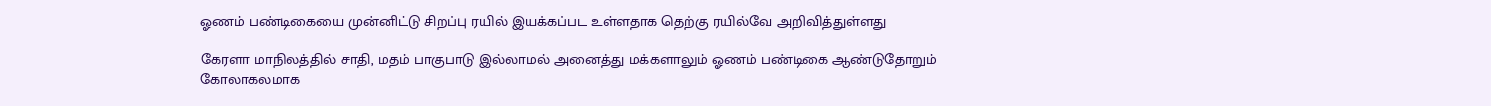ஓணம் பண்டிகையை முன்னிட்டு சிறப்பு ரயில் இயக்கப்பட உள்ளதாக தெற்கு ரயில்வே அறிவித்துள்ளது

கேரளா மாநிலத்தில் சாதி, மதம் பாகுபாடு இல்லாமல் அனைத்து மக்களாலும் ஓணம் பண்டிகை ஆண்டுதோறும் கோலாகலமாக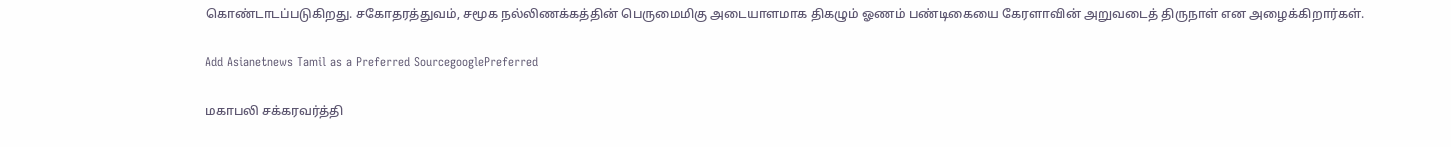கொண்டாடப்படுகிறது. சகோதரத்துவம், சமூக நல்லிணக்கத்தின் பெருமைமிகு அடையாளமாக திகழும் ஓணம் பண்டிகையை கேரளாவின் அறுவடைத் திருநாள் என அழைக்கிறார்கள்.

Add Asianetnews Tamil as a Preferred SourcegooglePreferred

மகாபலி சக்கரவர்த்தி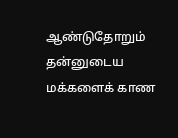ஆண்டுதோறும் தன்னுடைய மக்களைக் காண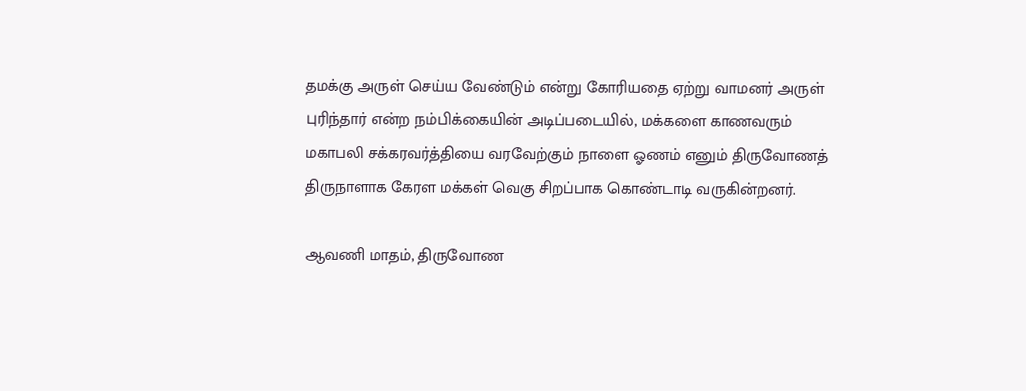தமக்கு அருள் செய்ய வேண்டும் என்று கோரியதை ஏற்று வாமனர் அருள் புரிந்தார் என்ற நம்பிக்கையின் அடிப்படையில், மக்களை காணவரும் மகாபலி சக்கரவர்த்தியை வரவேற்கும் நாளை ஓணம் எனும் திருவோணத் திருநாளாக கேரள மக்கள் வெகு சிறப்பாக கொண்டாடி வருகின்றனர்.

ஆவணி மாதம், திருவோண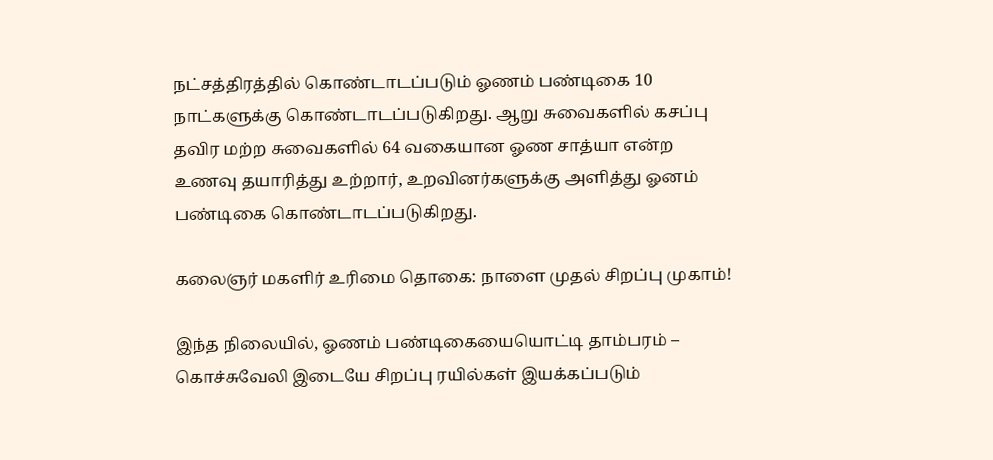நட்சத்திரத்தில் கொண்டாடப்படும் ஓணம் பண்டிகை 10 நாட்களுக்கு கொண்டாடப்படுகிறது. ஆறு சுவைகளில் கசப்பு தவிர மற்ற சுவைகளில் 64 வகையான ஓண சாத்யா என்ற உணவு தயாரித்து உற்றார், உறவினர்களுக்கு அளித்து ஓனம் பண்டிகை கொண்டாடப்படுகிறது.

கலைஞர் மகளிர் உரிமை தொகை: நாளை முதல் சிறப்பு முகாம்!

இந்த நிலையில், ஓணம் பண்டிகையையொட்டி தாம்பரம் – கொச்சுவேலி இடையே சிறப்பு ரயில்கள் இயக்கப்படும்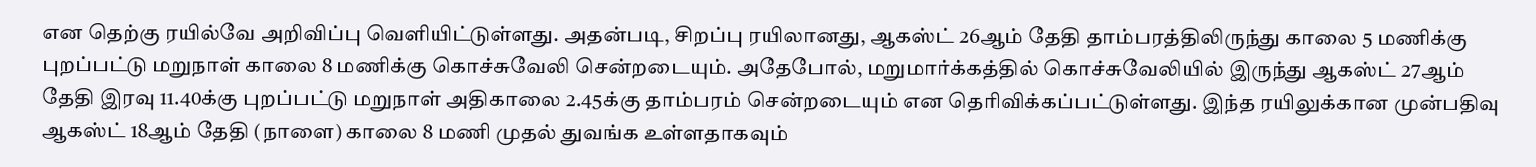என தெற்கு ரயில்வே அறிவிப்பு வெளியிட்டுள்ளது. அதன்படி, சிறப்பு ரயிலானது, ஆகஸ்ட் 26ஆம் தேதி தாம்பரத்திலிருந்து காலை 5 மணிக்கு புறப்பட்டு மறுநாள் காலை 8 மணிக்கு கொச்சுவேலி சென்றடையும். அதேபோல், மறுமார்க்கத்தில் கொச்சுவேலியில் இருந்து ஆகஸ்ட் 27ஆம் தேதி இரவு 11.40க்கு புறப்பட்டு மறுநாள் அதிகாலை 2.45க்கு தாம்பரம் சென்றடையும் என தெரிவிக்கப்பட்டுள்ளது. இந்த ரயிலுக்கான முன்பதிவு ஆகஸ்ட் 18ஆம் தேதி (நாளை) காலை 8 மணி முதல் துவங்க உள்ளதாகவும்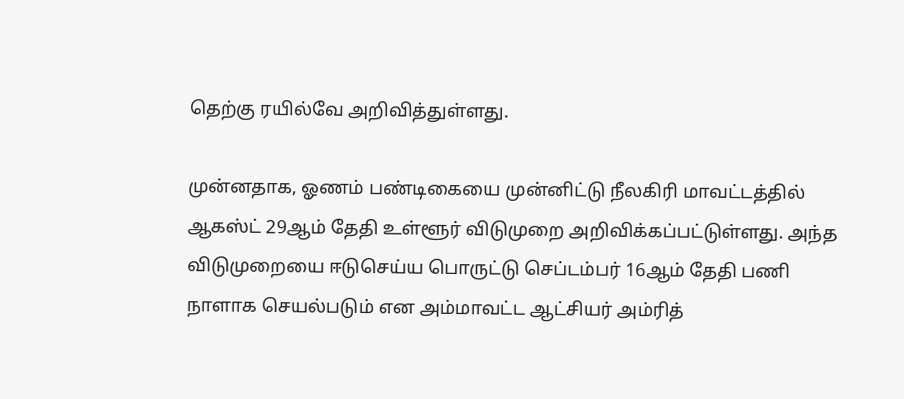தெற்கு ரயில்வே அறிவித்துள்ளது.

முன்னதாக, ஓணம் பண்டிகையை முன்னிட்டு நீலகிரி மாவட்டத்தில் ஆகஸ்ட் 29ஆம் தேதி உள்ளூர் விடுமுறை அறிவிக்கப்பட்டுள்ளது. அந்த விடுமுறையை ஈடுசெய்ய பொருட்டு செப்டம்பர் 16ஆம் தேதி பணி நாளாக செயல்படும் என அம்மாவட்ட ஆட்சியர் அம்ரித்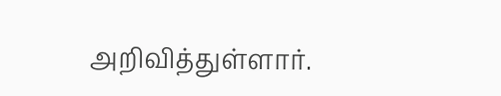அறிவித்துள்ளார்.